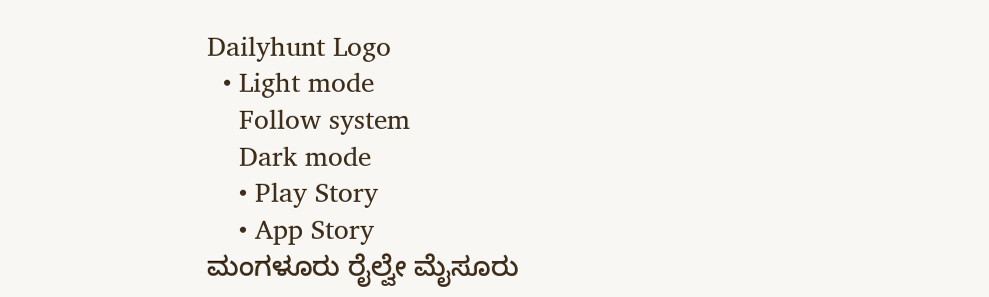Dailyhunt Logo
  • Light mode
    Follow system
    Dark mode
    • Play Story
    • App Story
ಮಂಗಳೂರು ರೈಲ್ವೇ ಮೈಸೂರು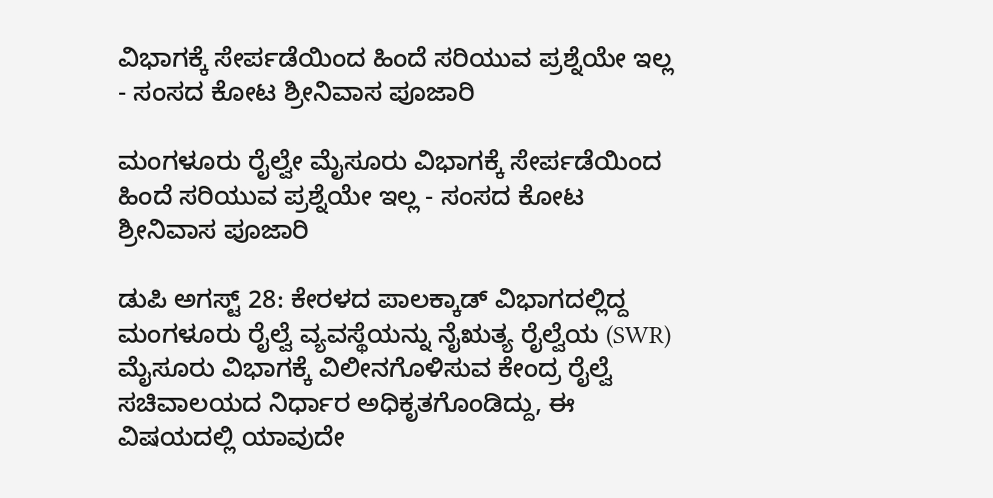ವಿಭಾಗಕ್ಕೆ ಸೇರ್ಪಡೆಯಿಂದ ಹಿಂದೆ ಸರಿಯುವ ಪ್ರಶ್ನೆಯೇ ಇಲ್ಲ - ಸಂಸದ ಕೋಟ ಶ್ರೀನಿವಾಸ ಪೂಜಾರಿ

ಮಂಗಳೂರು ರೈಲ್ವೇ ಮೈಸೂರು ವಿಭಾಗಕ್ಕೆ ಸೇರ್ಪಡೆಯಿಂದ ಹಿಂದೆ ಸರಿಯುವ ಪ್ರಶ್ನೆಯೇ ಇಲ್ಲ - ಸಂಸದ ಕೋಟ ಶ್ರೀನಿವಾಸ ಪೂಜಾರಿ

ಡುಪಿ ಅಗಸ್ಟ್ 28: ಕೇರಳದ ಪಾಲಕ್ಕಾಡ್ ವಿಭಾಗದಲ್ಲಿದ್ದ ಮಂಗಳೂರು ರೈಲ್ವೆ ವ್ಯವಸ್ಥೆಯನ್ನು ನೈಋತ್ಯ ರೈಲ್ವೆಯ (SWR) ಮೈಸೂರು ವಿಭಾಗಕ್ಕೆ ವಿಲೀನಗೊಳಿಸುವ ಕೇಂದ್ರ ರೈಲ್ವೆ ಸಚಿವಾಲಯದ ನಿರ್ಧಾರ ಅಧಿಕೃತಗೊಂಡಿದ್ದು, ಈ ವಿಷಯದಲ್ಲಿ ಯಾವುದೇ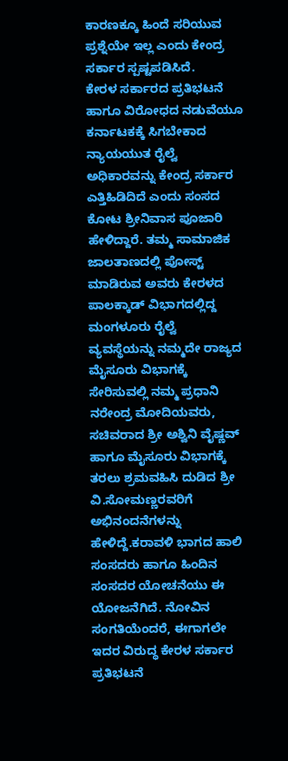ಕಾರಣಕ್ಕೂ ಹಿಂದೆ ಸರಿಯುವ ಪ್ರಶ್ನೆಯೇ ಇಲ್ಲ ಎಂದು ಕೇಂದ್ರ ಸರ್ಕಾರ ಸ್ಪಷ್ಟಪಡಿಸಿದೆ.
ಕೇರಳ ಸರ್ಕಾರದ ಪ್ರತಿಭಟನೆ ಹಾಗೂ ವಿರೋಧದ ನಡುವೆಯೂ ಕರ್ನಾಟಕಕ್ಕೆ ಸಿಗಬೇಕಾದ ನ್ಯಾಯಯುತ ರೈಲ್ವೆ ಅಧಿಕಾರವನ್ನು ಕೇಂದ್ರ ಸರ್ಕಾರ ಎತ್ತಿಹಿಡಿದಿದೆ ಎಂದು ಸಂಸದ ಕೋಟ ಶ್ರೀನಿವಾಸ ಪೂಜಾರಿ ಹೇಳಿದ್ದಾರೆ. ತಮ್ಮ ಸಾಮಾಜಿಕ ಜಾಲತಾಣದಲ್ಲಿ ಪೋಸ್ಟ್ ಮಾಡಿರುವ ಅವರು ಕೇರಳದ ಪಾಲಕ್ಕಾಡ್ ವಿಭಾಗದಲ್ಲಿದ್ದ ಮಂಗಳೂರು ರೈಲ್ವೆ ವ್ಯವಸ್ಥೆಯನ್ನು ನಮ್ಮದೇ ರಾಜ್ಯದ ಮೈಸೂರು ವಿಭಾಗಕ್ಕೆ ಸೇರಿಸುವಲ್ಲಿ ನಮ್ಮ ಪ್ರಧಾನಿ ನರೇಂದ್ರ ಮೋದಿಯವರು, ಸಚಿವರಾದ ಶ್ರೀ ಅಶ್ವಿನಿ ವೈಷ್ಣವ್ ಹಾಗೂ ಮೈಸೂರು ವಿಭಾಗಕ್ಕೆ ತರಲು ಶ್ರಮವಹಿಸಿ ದುಡಿದ ಶ್ರೀ ವಿ.ಸೋಮಣ್ಣರವರಿಗೆ ಅಭಿನಂದನೆಗಳನ್ನು ಹೇಳಿದ್ದೆ.ಕರಾವಳಿ ಭಾಗದ ಹಾಲಿ ಸಂಸದರು ಹಾಗೂ ಹಿಂದಿನ ಸಂಸದರ ಯೋಚನೆಯು ಈ ಯೋಜನೆಗಿದೆ. ನೋವಿನ ಸಂಗತಿಯೆಂದರೆ, ಈಗಾಗಲೇ ಇದರ ವಿರುದ್ಧ ಕೇರಳ ಸರ್ಕಾರ ಪ್ರತಿಭಟನೆ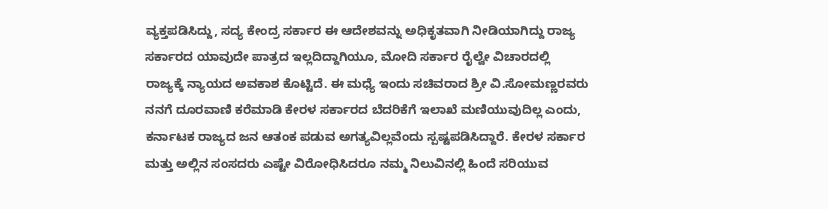ವ್ಯಕ್ತಪಡಿಸಿದ್ದು, ಸದ್ಯ ಕೇಂದ್ರ ಸರ್ಕಾರ ಈ ಆದೇಶವನ್ನು ಅಧಿಕೃತವಾಗಿ ನೀಡಿಯಾಗಿದ್ದು ರಾಜ್ಯ ಸರ್ಕಾರದ ಯಾವುದೇ ಪಾತ್ರದ ಇಲ್ಲದಿದ್ದಾಗಿಯೂ, ಮೋದಿ ಸರ್ಕಾರ ರೈಲ್ವೇ ವಿಚಾರದಲ್ಲಿ ರಾಜ್ಯಕ್ಕೆ ನ್ಯಾಯದ ಅವಕಾಶ ಕೊಟ್ಟಿದೆ. ಈ ಮಧ್ಯೆ ಇಂದು ಸಚಿವರಾದ ಶ್ರೀ ವಿ.ಸೋಮಣ್ಣರವರು ನನಗೆ ದೂರವಾಣಿ ಕರೆಮಾಡಿ ಕೇರಳ ಸರ್ಕಾರದ ಬೆದರಿಕೆಗೆ ಇಲಾಖೆ ಮಣಿಯುವುದಿಲ್ಲ ಎಂದು, ಕರ್ನಾಟಕ ರಾಜ್ಯದ ಜನ ಆತಂಕ ಪಡುವ ಅಗತ್ಯವಿಲ್ಲವೆಂದು ಸ್ಪಷ್ಟಪಡಿಸಿದ್ದಾರೆ. ಕೇರಳ ಸರ್ಕಾರ ಮತ್ತು ಅಲ್ಲಿನ ಸಂಸದರು ಎಷ್ಟೇ ವಿರೋಧಿಸಿದರೂ ನಮ್ಮ ನಿಲುವಿನಲ್ಲಿ ಹಿಂದೆ ಸರಿಯುವ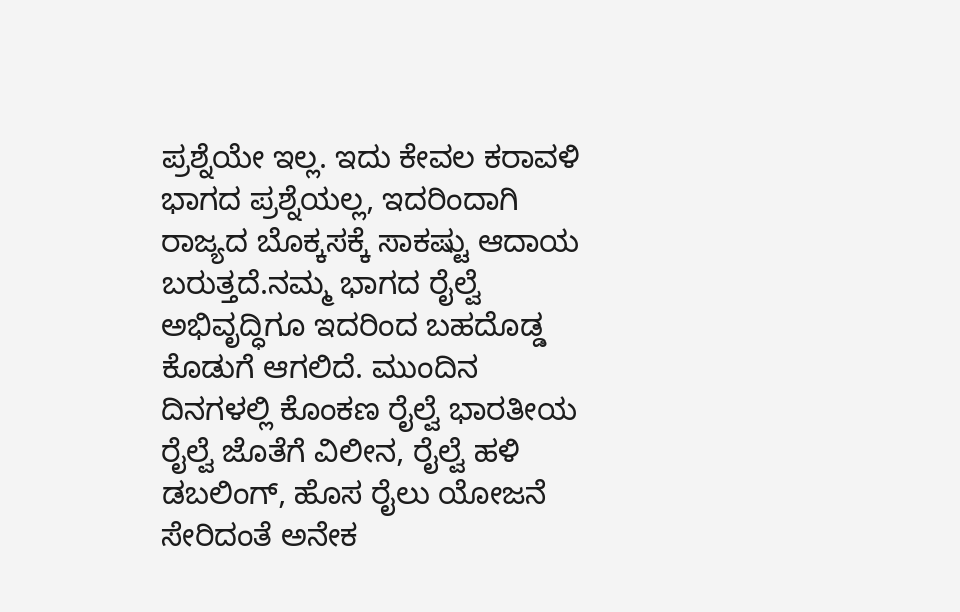ಪ್ರಶ್ನೆಯೇ ಇಲ್ಲ. ಇದು ಕೇವಲ ಕರಾವಳಿ ಭಾಗದ ಪ್ರಶ್ನೆಯಲ್ಲ, ಇದರಿಂದಾಗಿ ರಾಜ್ಯದ ಬೊಕ್ಕಸಕ್ಕೆ ಸಾಕಷ್ಟು ಆದಾಯ ಬರುತ್ತದೆ.ನಮ್ಮ ಭಾಗದ ರೈಲ್ವೆ ಅಭಿವೃದ್ಧಿಗೂ ಇದರಿಂದ ಬಹದೊಡ್ಡ ಕೊಡುಗೆ ಆಗಲಿದೆ. ಮುಂದಿನ ದಿನಗಳಲ್ಲಿ ಕೊಂಕಣ ರೈಲ್ವೆ ಭಾರತೀಯ ರೈಲ್ವೆ ಜೊತೆಗೆ ವಿಲೀನ, ರೈಲ್ವೆ ಹಳಿ ಡಬಲಿಂಗ್, ಹೊಸ ರೈಲು ಯೋಜನೆ ಸೇರಿದಂತೆ ಅನೇಕ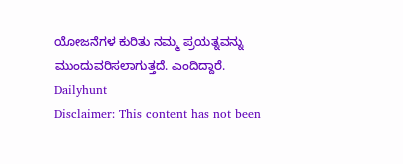ಯೋಜನೆಗಳ ಕುರಿತು ನಮ್ಮ ಪ್ರಯತ್ನವನ್ನು ಮುಂದುವರಿಸಲಾಗುತ್ತದೆ. ಎಂದಿದ್ದಾರೆ.
Dailyhunt
Disclaimer: This content has not been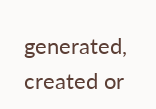generated, created or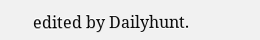edited by Dailyhunt.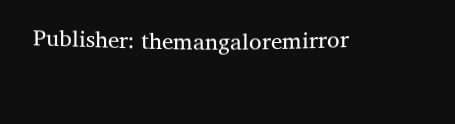Publisher: themangaloremirror